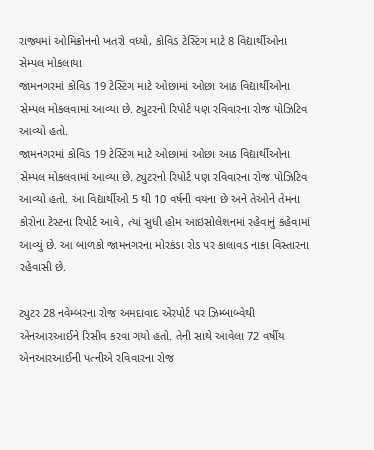રાજ્યમાં ઓમિક્રોનનો ખતરો વધ્યો, કોવિડ ટેસ્ટિંગ માટે 8 વિદ્યાર્થીઓના સેમ્પલ મોકલાયા
જામનગરમાં કોવિડ 19 ટેસ્ટિંગ માટે ઓછામાં ઓછા આઠ વિદ્યાર્થીઓના સેમ્પલ મોકલવામાં આવ્યા છે. ટ્યુટરનો રિપોર્ટ પણ રવિવારના રોજ પોઝિટિવ આવ્યો હતો.
જામનગરમાં કોવિડ 19 ટેસ્ટિંગ માટે ઓછામાં ઓછા આઠ વિદ્યાર્થીઓના સેમ્પલ મોકલવામાં આવ્યા છે. ટ્યુટરનો રિપોર્ટ પણ રવિવારના રોજ પોઝિટિવ આવ્યો હતો. આ વિદ્યાર્થીઓ 5 થી 10 વર્ષની વયના છે અને તેઓને તેમના કોરોના ટેસ્ટના રિપોર્ટ આવે, ત્યાં સુધી હોમ આઇસોલેશનમાં રહેવાનું કહેવામાં આવ્યું છે. આ બાળકો જામનગરના મોરકંડા રોડ પર કાલાવડ નાકા વિસ્તારના રહેવાસી છે.

ટ્યુટર 28 નવેમ્બરના રોજ અમદાવાદ એરપોર્ટ પર ઝિમ્બાબ્વેથી એનઆરઆઈને રિસીવ કરવા ગયો હતો. તેની સાથે આવેલા 72 વર્ષીય એનઆરઆઈની પત્નીએ રવિવારના રોજ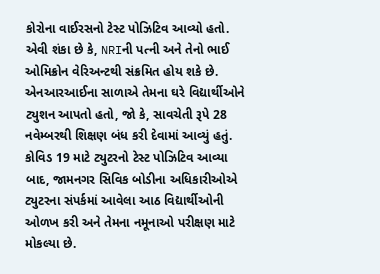કોરોના વાઈરસનો ટેસ્ટ પોઝિટિવ આવ્યો હતો. એવી શંકા છે કે, NRIની પત્ની અને તેનો ભાઈ ઓમિક્રોન વેરિઅન્ટથી સંક્રમિત હોય શકે છે.
એનઆરઆઈના સાળાએ તેમના ઘરે વિદ્યાર્થીઓને ટ્યુશન આપતો હતો, જો કે, સાવચેતી રૂપે 28 નવેમ્બરથી શિક્ષણ બંધ કરી દેવામાં આવ્યું હતું. કોવિડ 19 માટે ટ્યુટરનો ટેસ્ટ પોઝિટિવ આવ્યા બાદ, જામનગર સિવિક બોડીના અધિકારીઓએ ટ્યુટરના સંપર્કમાં આવેલા આઠ વિદ્યાર્થીઓની ઓળખ કરી અને તેમના નમૂનાઓ પરીક્ષણ માટે મોકલ્યા છે.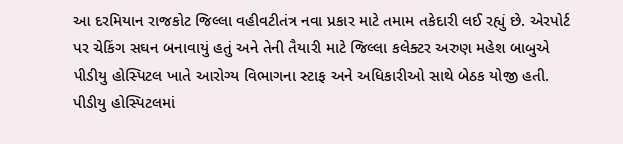આ દરમિયાન રાજકોટ જિલ્લા વહીવટીતંત્ર નવા પ્રકાર માટે તમામ તકેદારી લઈ રહ્યું છે. એરપોર્ટ પર ચેકિંગ સઘન બનાવાયું હતું અને તેની તૈયારી માટે જિલ્લા કલેક્ટર અરુણ મહેશ બાબુએ પીડીયુ હોસ્પિટલ ખાતે આરોગ્ય વિભાગના સ્ટાફ અને અધિકારીઓ સાથે બેઠક યોજી હતી. પીડીયુ હોસ્પિટલમાં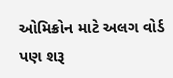ઓમિક્રોન માટે અલગ વોર્ડ પણ શરૂ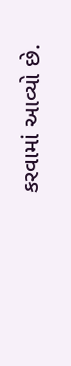કરવામાં આવ્યો છે.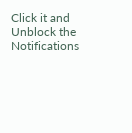Click it and Unblock the Notifications